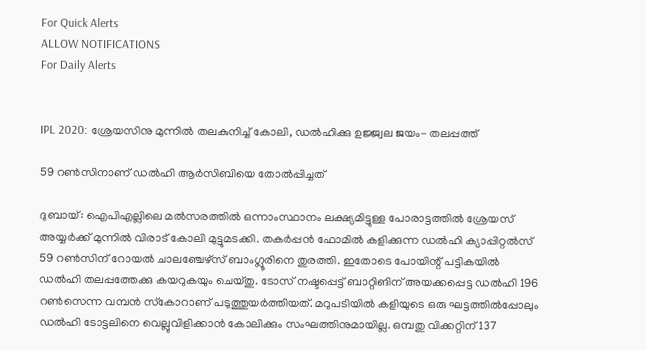For Quick Alerts
ALLOW NOTIFICATIONS
For Daily Alerts


IPL 2020: ശ്രേയസിനു മുന്നില്‍ തലകുനിച്ച് കോലി, ഡല്‍ഹിക്കു ഉജ്ജ്വല ജയം- തലപ്പത്ത്

59 റണ്‍സിനാണ് ഡല്‍ഹി ആര്‍സിബിയെ തോല്‍പ്പിച്ചത്

ദുബായ്: ഐപിഎല്ലിലെ മല്‍സരത്തില്‍ ഒന്നാംസ്ഥാനം ലക്ഷ്യമിട്ടുള്ള പോരാട്ടത്തില്‍ ശ്രേയസ് അയ്യര്‍ക്ക് മുന്നില്‍ വിരാട് കോലി മുട്ടുമടക്കി. തകര്‍പ്പന്‍ ഫോമില്‍ കളിക്കുന്ന ഡല്‍ഹി ക്യാപ്പിറ്റല്‍സ് 59 റണ്‍സിന് റോയല്‍ ചാലഞ്ചേഴ്‌സ് ബാംഗ്ലൂരിനെ തുരത്തി. ഇതോടെ പോയിന്റ് പട്ടികയില്‍ ഡല്‍ഹി തലപ്പത്തേക്കു കയറുകയും ചെയ്തു. ടോസ് നഷ്ടപ്പെട്ട് ബാറ്റിങിന് അയക്കപ്പെട്ട ഡല്‍ഹി 196 റണ്‍സെന്ന വമ്പന്‍ സ്‌കോറാണ് പടുത്തുയര്‍ത്തിയത്. മറുപടിയില്‍ കളിയുടെ ഒരു ഘട്ടത്തില്‍പ്പോലും ഡല്‍ഹി ടോട്ടലിനെ വെല്ലുവിളിക്കാന്‍ കോലിക്കും സംഘത്തിനുമായില്ല. ഒമ്പതു വിക്കറ്റിന് 137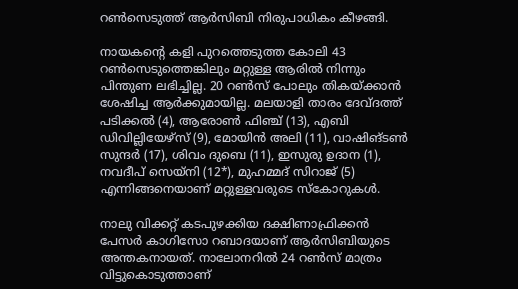റണ്‍സെടുത്ത് ആര്‍സിബി നിരുപാധികം കീഴങ്ങി.

നായകന്റെ കളി പുറത്തെടുത്ത കോലി 43 റണ്‍സെടുത്തെങ്കിലും മറ്റുള്ള ആരില്‍ നിന്നും പിന്തുണ ലഭിച്ചില്ല. 20 റണ്‍സ് പോലും തികയ്ക്കാന്‍ ശേഷിച്ച ആര്‍ക്കുമായില്ല. മലയാളി താരം ദേവ്ദത്ത് പടിക്കല്‍ (4), ആരോണ്‍ ഫിഞ്ച് (13), എബി ഡിവില്ലിയേഴ്‌സ് (9), മോയിന്‍ അലി (11), വാഷിങ്ടണ്‍ സുന്ദര്‍ (17), ശിവം ദുബെ (11), ഇസുരു ഉദാന (1), നവദീപ് സെയ്‌നി (12*), മുഹമ്മദ് സിറാജ് (5) എന്നിങ്ങനെയാണ് മറ്റുള്ളവരുടെ സ്‌കോറുകള്‍.

നാലു വിക്കറ്റ് കടപുഴക്കിയ ദക്ഷിണാഫ്രിക്കന്‍ പേസര്‍ കാഗിസോ റബാദയാണ് ആര്‍സിബിയുടെ അന്തകനായത്. നാലോനറില്‍ 24 റണ്‍സ് മാത്രം വിട്ടുകൊടുത്താണ്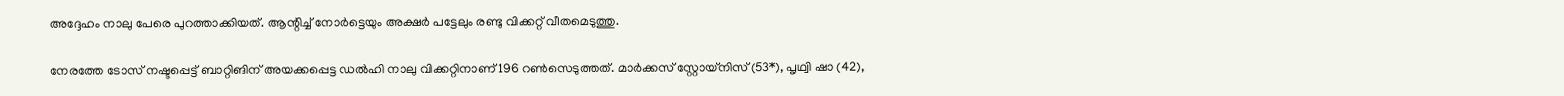അദ്ദേഹം നാലു പേരെ പുറത്താക്കിയത്. ആന്റിച്ച് നോര്‍ട്ടെയും അക്ഷര്‍ പട്ടേലും രണ്ടു വിക്കറ്റ് വീതമെടുത്തു.

നേരത്തേ ടോസ് നഷ്ടപ്പെട്ട് ബാറ്റിങിന് അയക്കപ്പെട്ട ഡല്‍ഹി നാലു വിക്കറ്റിനാണ് 196 റണ്‍സെടുത്തത്. മാര്‍ക്കസ് സ്റ്റോയ്‌നിസ് (53*), പൃഥ്വി ഷാ (42),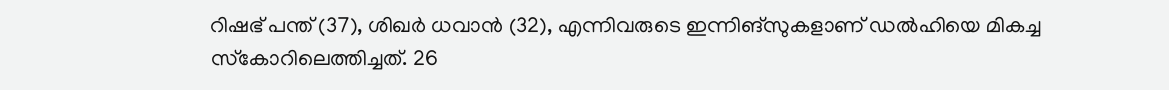റിഷഭ് പന്ത് (37), ശിഖര്‍ ധവാന്‍ (32), എന്നിവരുടെ ഇന്നിങ്‌സുകളാണ് ഡല്‍ഹിയെ മികച്ച സ്‌കോറിലെത്തിച്ചത്. 26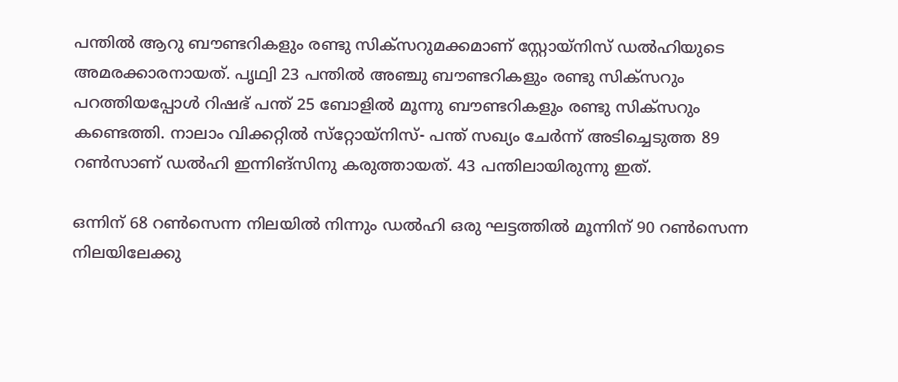പന്തില്‍ ആറു ബൗണ്ടറികളും രണ്ടു സിക്‌സറുമക്കമാണ് സ്റ്റോയ്‌നിസ് ഡല്‍ഹിയുടെ അമരക്കാരനായത്. പൃഥ്വി 23 പന്തില്‍ അഞ്ചു ബൗണ്ടറികളും രണ്ടു സിക്‌സറും പറത്തിയപ്പോള്‍ റിഷഭ് പന്ത് 25 ബോളില്‍ മൂന്നു ബൗണ്ടറികളും രണ്ടു സിക്‌സറും കണ്ടെത്തി. നാലാം വിക്കറ്റില്‍ സ്‌റ്റോയ്‌നിസ്- പന്ത് സഖ്യം ചേര്‍ന്ന് അടിച്ചെടുത്ത 89 റണ്‍സാണ് ഡല്‍ഹി ഇന്നിങ്‌സിനു കരുത്തായത്. 43 പന്തിലായിരുന്നു ഇത്.

ഒന്നിന് 68 റണ്‍സെന്ന നിലയില്‍ നിന്നും ഡല്‍ഹി ഒരു ഘട്ടത്തില്‍ മൂന്നിന് 90 റണ്‍സെന്ന നിലയിലേക്കു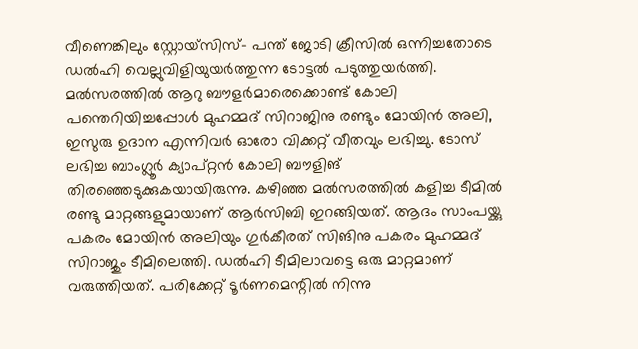വീണെങ്കിലും സ്റ്റോയ്‌സിസ്- പന്ത് ജോടി ക്രീസില്‍ ഒന്നിച്ചതോടെ ഡല്‍ഹി വെല്ലുവിളിയുയര്‍ത്തുന്ന ടോട്ടല്‍ പടുത്തുയര്‍ത്തി. മല്‍സരത്തില്‍ ആറു ബൗളര്‍മാരെക്കൊണ്ട് കോലി പന്തെറിയിച്ചപ്പോള്‍ മുഹമ്മദ് സിറാജിനു രണ്ടും മോയിന്‍ അലി, ഇസുരു ഉദാന എന്നിവര്‍ ഓരോ വിക്കറ്റ് വീതവും ലഭിച്ചു. ടോസ് ലഭിച്ച ബാംഗ്ലൂര്‍ ക്യാപ്റ്റന്‍ കോലി ബൗളിങ് തിരഞ്ഞെടുക്കുകയായിരുന്നു. കഴിഞ്ഞ മല്‍സരത്തില്‍ കളിച്ച ടീമില്‍ രണ്ടു മാറ്റങ്ങളുമായാണ് ആര്‍സിബി ഇറങ്ങിയത്. ആദം സാംപയ്ക്കു പകരം മോയിന്‍ അലിയും ഗുര്‍കീരത് സിങിനു പകരം മുഹമ്മദ് സിറാജും ടീമിലെത്തി. ഡല്‍ഹി ടീമിലാവട്ടെ ഒരു മാറ്റമാണ് വരുത്തിയത്. പരിക്കേറ്റ് ടൂര്‍ണമെന്റില്‍ നിന്നു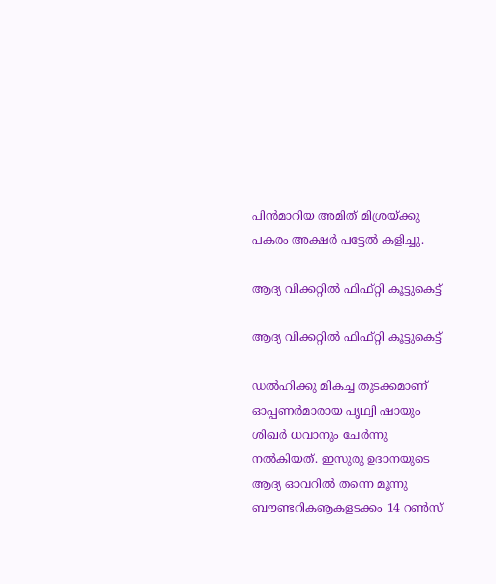പിന്‍മാറിയ അമിത് മിശ്രയ്ക്കു പകരം അക്ഷര്‍ പട്ടേല്‍ കളിച്ചു.

ആദ്യ വിക്കറ്റില്‍ ഫിഫ്റ്റി കൂട്ടുകെട്ട്

ആദ്യ വിക്കറ്റില്‍ ഫിഫ്റ്റി കൂട്ടുകെട്ട്

ഡല്‍ഹിക്കു മികച്ച തുടക്കമാണ് ഓപ്പണര്‍മാരായ പൃഥ്വി ഷായും ശിഖര്‍ ധവാനും ചേര്‍ന്നു നല്‍കിയത്. ഇസുരു ഉദാനയുടെ ആദ്യ ഓവറില്‍ തന്നെ മൂന്നു ബൗണ്ടറികൡകളടക്കം 14 റണ്‍സ്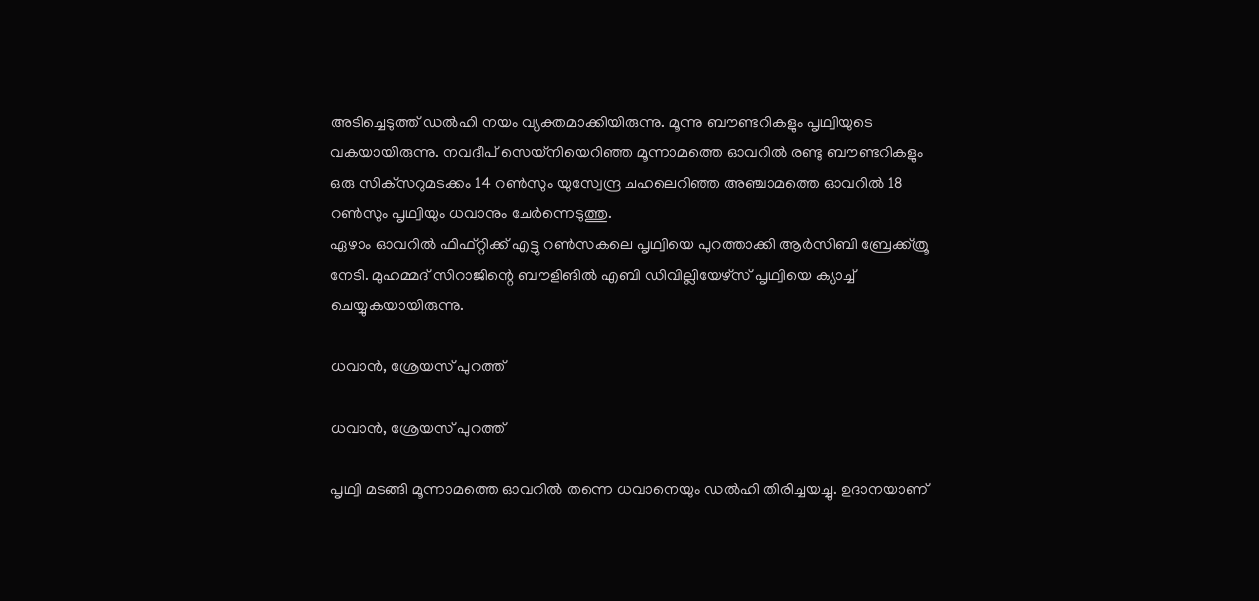അടിച്ചെടുത്ത് ഡല്‍ഹി നയം വ്യക്തമാക്കിയിരുന്നു. മൂന്നു ബൗണ്ടറികളും പൃഥ്വിയുടെ വകയായിരുന്നു. നവദീപ് സെയ്‌നിയെറിഞ്ഞ മൂന്നാമത്തെ ഓവറില്‍ രണ്ടു ബൗണ്ടറികളും ഒരു സിക്‌സറുമടക്കം 14 റണ്‍സും യുസ്വേന്ദ്ര ചഹലെറിഞ്ഞ അഞ്ചാമത്തെ ഓവറില്‍ 18 റണ്‍സും പൃഥ്വിയും ധവാനും ചേര്‍ന്നെടുത്തു.
ഏഴാം ഓവറില്‍ ഫിഫ്റ്റിക്ക് എട്ടു റണ്‍സകലെ പൃഥ്വിയെ പുറത്താക്കി ആര്‍സിബി ബ്രേക്ക്ത്രൂ നേടി. മുഹമ്മദ് സിറാജിന്റെ ബൗളിങില്‍ എബി ഡിവില്ലിയേഴ്‌സ് പൃഥ്വിയെ ക്യാച്ച് ചെയ്യുകയായിരുന്നു.

ധവാന്‍, ശ്രേയസ് പുറത്ത്

ധവാന്‍, ശ്രേയസ് പുറത്ത്

പൃഥ്വി മടങ്ങി മൂന്നാമത്തെ ഓവറില്‍ തന്നെ ധവാനെയും ഡല്‍ഹി തിരിച്ചയച്ചു. ഉദാനയാണ്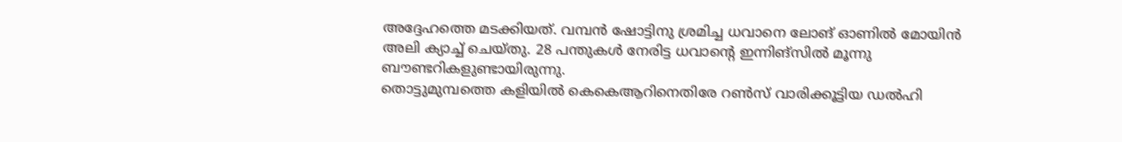അദ്ദേഹത്തെ മടക്കിയത്. വമ്പന്‍ ഷോട്ടിനു ശ്രമിച്ച ധവാനെ ലോങ് ഓണില്‍ മോയിന്‍ അലി ക്യാച്ച് ചെയ്തു. 28 പന്തുകള്‍ നേരിട്ട ധവാന്റെ ഇന്നിങ്‌സില്‍ മൂന്നു ബൗണ്ടറികളുണ്ടായിരുന്നു.
തൊട്ടുമുമ്പത്തെ കളിയില്‍ കെകെആറിനെതിരേ റണ്‍സ് വാരിക്കൂട്ടിയ ഡല്‍ഹി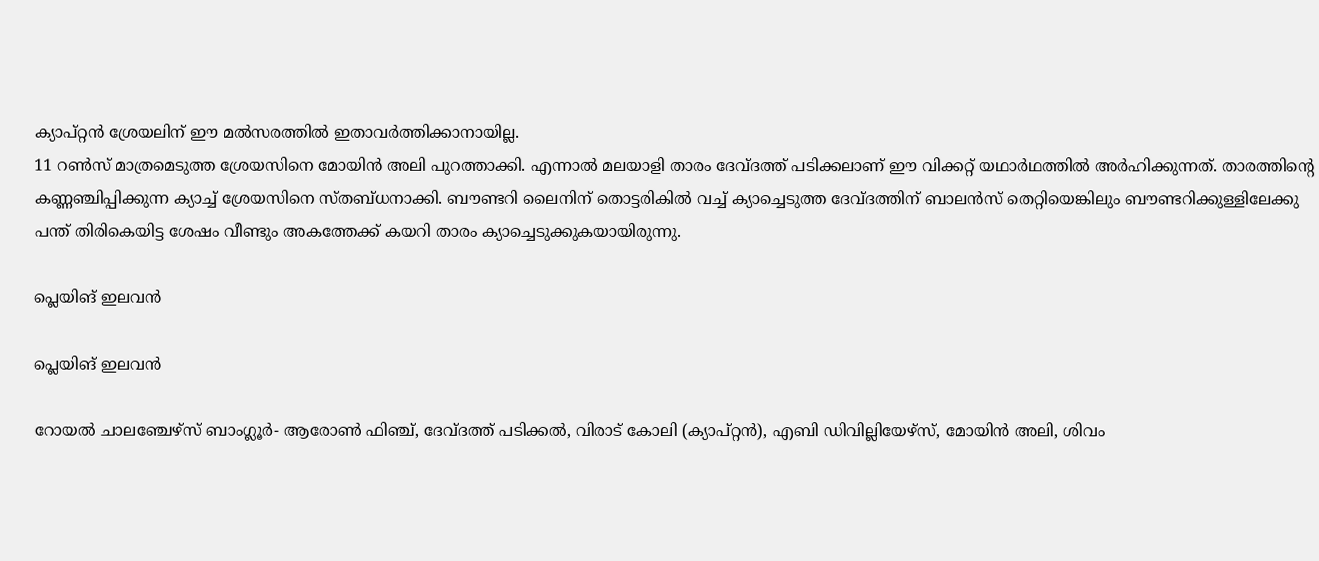ക്യാപ്റ്റന്‍ ശ്രേയലിന് ഈ മല്‍സരത്തില്‍ ഇതാവര്‍ത്തിക്കാനായില്ല.
11 റണ്‍സ് മാത്രമെടുത്ത ശ്രേയസിനെ മോയിന്‍ അലി പുറത്താക്കി. എന്നാല്‍ മലയാളി താരം ദേവ്ദത്ത് പടിക്കലാണ് ഈ വിക്കറ്റ് യഥാര്‍ഥത്തില്‍ അര്‍ഹിക്കുന്നത്. താരത്തിന്റെ കണ്ണഞ്ചിപ്പിക്കുന്ന ക്യാച്ച് ശ്രേയസിനെ സ്തബ്ധനാക്കി. ബൗണ്ടറി ലൈനിന് തൊട്ടരികില്‍ വച്ച് ക്യാച്ചെടുത്ത ദേവ്ദത്തിന് ബാലന്‍സ് തെറ്റിയെങ്കിലും ബൗണ്ടറിക്കുള്ളിലേക്കു പന്ത് തിരികെയിട്ട ശേഷം വീണ്ടും അകത്തേക്ക് കയറി താരം ക്യാച്ചെടുക്കുകയായിരുന്നു.

പ്ലെയിങ് ഇലവന്‍

പ്ലെയിങ് ഇലവന്‍

റോയല്‍ ചാലഞ്ചേഴ്‌സ് ബാംഗ്ലൂര്‍- ആരോണ്‍ ഫിഞ്ച്, ദേവ്ദത്ത് പടിക്കല്‍, വിരാട് കോലി (ക്യാപ്റ്റന്‍), എബി ഡിവില്ലിയേഴ്‌സ്, മോയിന്‍ അലി, ശിവം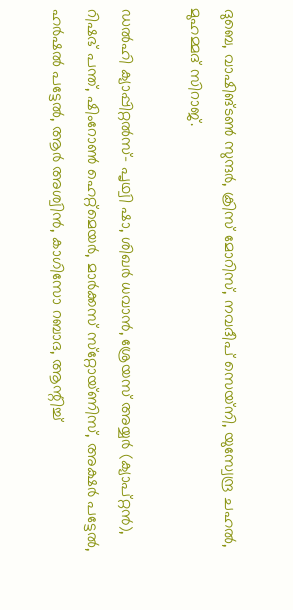ദുബെ, വാഷിങ്ടണ്‍ സുന്ദര്‍, ക്രിസ് മോറിസ്, നവദീപ് സെയ്‌നി, യുസ്വേന്ദ്ര ചഹല്‍, മുഹമ്മദ് സിറാജ്.

ഡല്‍ഹി ക്യാപ്പിറ്റല്‍സ്- പൃഥ്വി ഷാ, ശിഖര്‍ ധവാന്‍, ശ്രേയസ് അയ്യര്‍ (ക്യാപ്റ്റന്‍), റിഷഭ് പന്ത്, ഷിംറോണ്‍ ഹെറ്റ്‌മെയര്‍, മാര്‍ക്കസ് സ്‌റ്റോയ്ണിസ്, അക്ഷര്‍ പട്ടേല്‍, ഹര്‍ഷല്‍ പട്ടേല്‍, ആര്‍ അശ്വിന്‍, കാഗിസോ റബാദ, ആന്റിച്ച്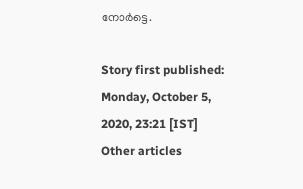നോര്‍ട്ടെ.

Story first published: Monday, October 5, 2020, 23:21 [IST]
Other articles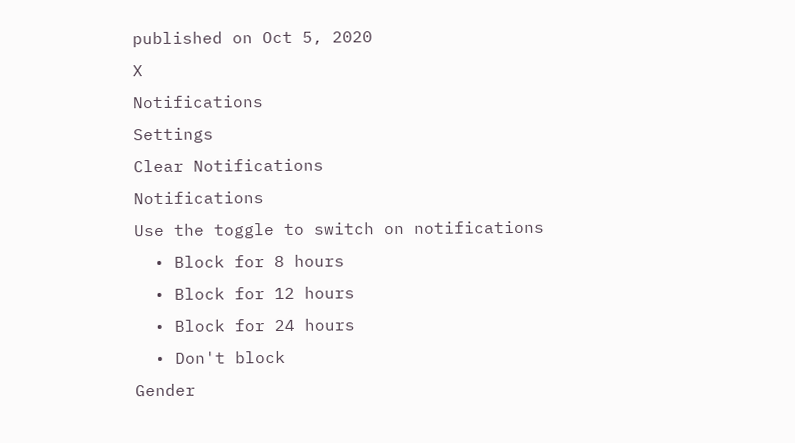published on Oct 5, 2020
X
Notifications
Settings
Clear Notifications
Notifications
Use the toggle to switch on notifications
  • Block for 8 hours
  • Block for 12 hours
  • Block for 24 hours
  • Don't block
Gender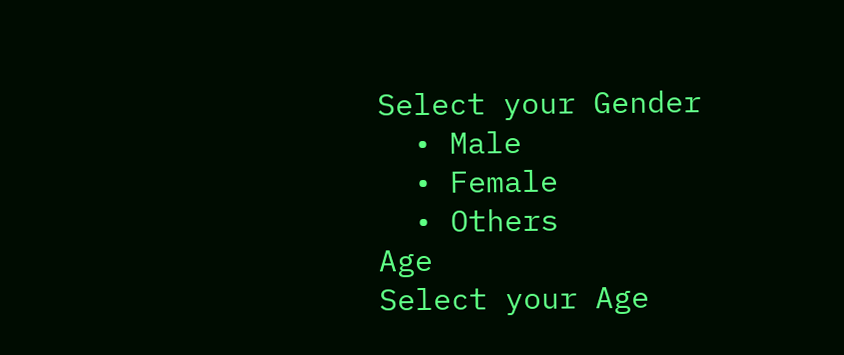Select your Gender
  • Male
  • Female
  • Others
Age
Select your Age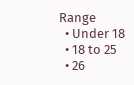Range
  • Under 18
  • 18 to 25
  • 26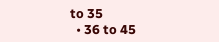to 35
  • 36 to 45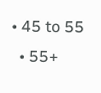• 45 to 55
  • 55+